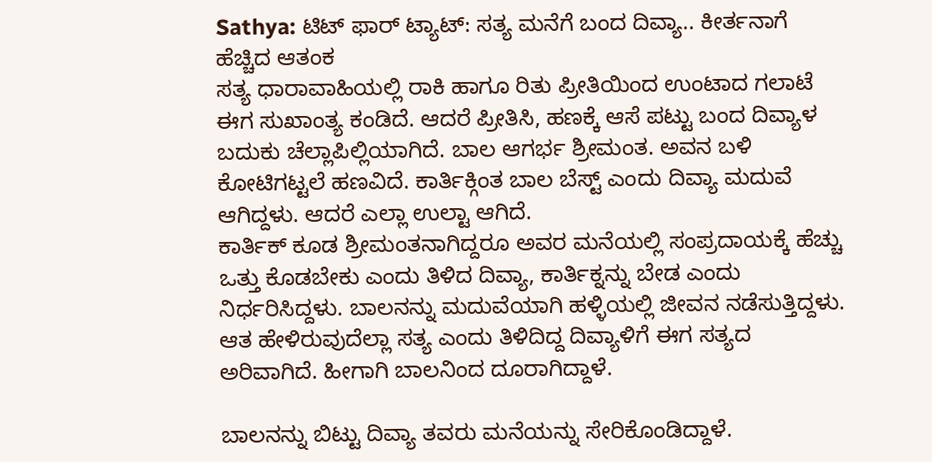Sathya: ಟಿಟ್ ಫಾರ್ ಟ್ಯಾಟ್: ಸತ್ಯ ಮನೆಗೆ ಬಂದ ದಿವ್ಯಾ.. ಕೀರ್ತನಾಗೆ ಹೆಚ್ಚಿದ ಆತಂಕ
ಸತ್ಯ ಧಾರಾವಾಹಿಯಲ್ಲಿ ರಾಕಿ ಹಾಗೂ ರಿತು ಪ್ರೀತಿಯಿಂದ ಉಂಟಾದ ಗಲಾಟೆ ಈಗ ಸುಖಾಂತ್ಯ ಕಂಡಿದೆ. ಆದರೆ ಪ್ರೀತಿಸಿ, ಹಣಕ್ಕೆ ಆಸೆ ಪಟ್ಟು ಬಂದ ದಿವ್ಯಾಳ ಬದುಕು ಚೆಲ್ಲಾಪಿಲ್ಲಿಯಾಗಿದೆ. ಬಾಲ ಆಗರ್ಭ ಶ್ರೀಮಂತ. ಅವನ ಬಳಿ ಕೋಟಿಗಟ್ಟಲೆ ಹಣವಿದೆ. ಕಾರ್ತಿಕ್ಗಿಂತ ಬಾಲ ಬೆಸ್ಟ್ ಎಂದು ದಿವ್ಯಾ ಮದುವೆ ಆಗಿದ್ದಳು. ಆದರೆ ಎಲ್ಲಾ ಉಲ್ಟಾ ಆಗಿದೆ.
ಕಾರ್ತಿಕ್ ಕೂಡ ಶ್ರೀಮಂತನಾಗಿದ್ದರೂ ಅವರ ಮನೆಯಲ್ಲಿ ಸಂಪ್ರದಾಯಕ್ಕೆ ಹೆಚ್ಚು ಒತ್ತು ಕೊಡಬೇಕು ಎಂದು ತಿಳಿದ ದಿವ್ಯಾ, ಕಾರ್ತಿಕ್ನನ್ನು ಬೇಡ ಎಂದು ನಿರ್ಧರಿಸಿದ್ದಳು. ಬಾಲನನ್ನು ಮದುವೆಯಾಗಿ ಹಳ್ಳಿಯಲ್ಲಿ ಜೀವನ ನಡೆಸುತ್ತಿದ್ದಳು. ಆತ ಹೇಳಿರುವುದೆಲ್ಲಾ ಸತ್ಯ ಎಂದು ತಿಳಿದಿದ್ದ ದಿವ್ಯಾಳಿಗೆ ಈಗ ಸತ್ಯದ ಅರಿವಾಗಿದೆ. ಹೀಗಾಗಿ ಬಾಲನಿಂದ ದೂರಾಗಿದ್ದಾಳೆ.

ಬಾಲನನ್ನು ಬಿಟ್ಟು ದಿವ್ಯಾ ತವರು ಮನೆಯನ್ನು ಸೇರಿಕೊಂಡಿದ್ದಾಳೆ.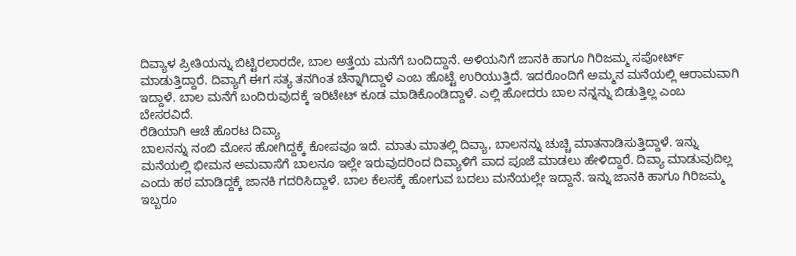ದಿವ್ಯಾಳ ಪ್ರೀತಿಯನ್ನು ಬಿಟ್ಟಿರಲಾರದೇ, ಬಾಲ ಅತ್ತೆಯ ಮನೆಗೆ ಬಂದಿದ್ದಾನೆ. ಅಳಿಯನಿಗೆ ಜಾನಕಿ ಹಾಗೂ ಗಿರಿಜಮ್ಮ ಸಪೋರ್ಟ್ ಮಾಡುತ್ತಿದ್ದಾರೆ. ದಿವ್ಯಾಗೆ ಈಗ ಸತ್ಯ ತನಗಿಂತ ಚೆನ್ನಾಗಿದ್ದಾಳೆ ಎಂಬ ಹೊಟ್ಟೆ ಉರಿಯುತ್ತಿದೆ. ಇದರೊಂದಿಗೆ ಅಮ್ಮನ ಮನೆಯಲ್ಲಿ ಆರಾಮವಾಗಿ ಇದ್ದಾಳೆ. ಬಾಲ ಮನೆಗೆ ಬಂದಿರುವುದಕ್ಕೆ ಇರಿಟೇಟ್ ಕೂಡ ಮಾಡಿಕೊಂಡಿದ್ದಾಳೆ. ಎಲ್ಲಿ ಹೋದರು ಬಾಲ ನನ್ನನ್ನು ಬಿಡುತ್ತಿಲ್ಲ ಎಂಬ ಬೇಸರವಿದೆ.
ರೆಡಿಯಾಗಿ ಆಚೆ ಹೊರಟ ದಿವ್ಯಾ
ಬಾಲನನ್ನು ನಂಬಿ ಮೋಸ ಹೋಗಿದ್ದಕ್ಕೆ ಕೋಪವೂ ಇದೆ. ಮಾತು ಮಾತಲ್ಲಿ ದಿವ್ಯಾ, ಬಾಲನನ್ನು ಚುಚ್ಚಿ ಮಾತನಾಡಿಸುತ್ತಿದ್ದಾಳೆ. ಇನ್ನು ಮನೆಯಲ್ಲಿ ಭೀಮನ ಅಮವಾಸೆಗೆ ಬಾಲನೂ ಇಲ್ಲೇ ಇರುವುದರಿಂದ ದಿವ್ಯಾಳಿಗೆ ಪಾದ ಪೂಜೆ ಮಾಡಲು ಹೇಳಿದ್ದಾರೆ. ದಿವ್ಯಾ ಮಾಡುವುದಿಲ್ಲ ಎಂದು ಹಠ ಮಾಡಿದ್ದಕ್ಕೆ ಜಾನಕಿ ಗದರಿಸಿದ್ದಾಳೆ. ಬಾಲ ಕೆಲಸಕ್ಕೆ ಹೋಗುವ ಬದಲು ಮನೆಯಲ್ಲೇ ಇದ್ದಾನೆ. ಇನ್ನು ಜಾನಕಿ ಹಾಗೂ ಗಿರಿಜಮ್ಮ ಇಬ್ಬರೂ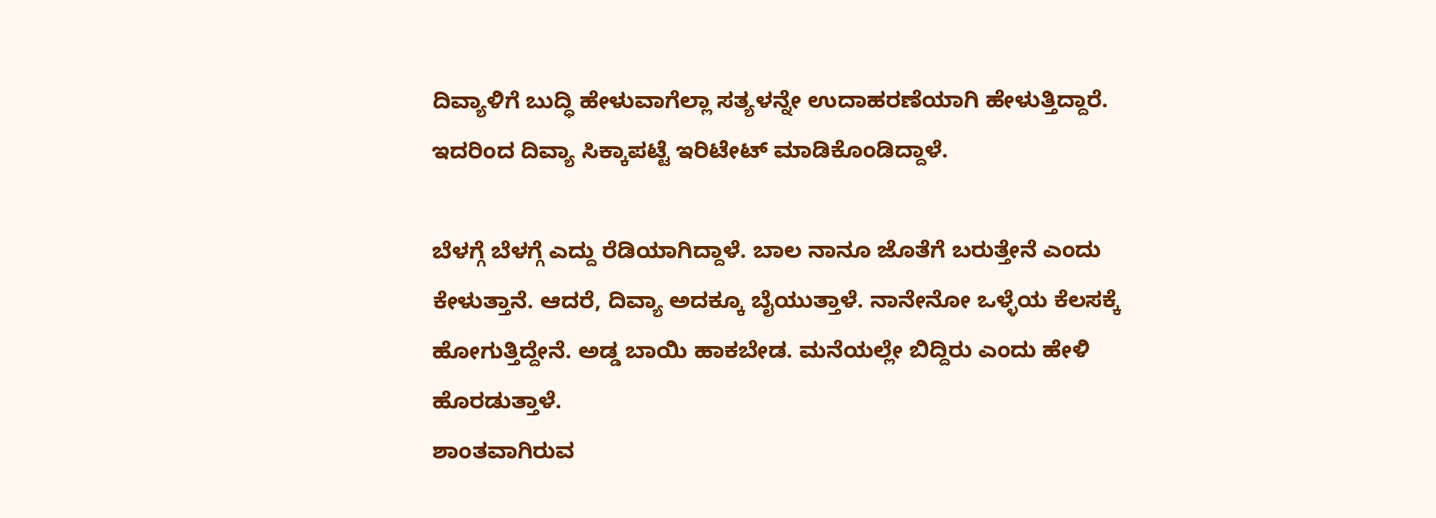ದಿವ್ಯಾಳಿಗೆ ಬುದ್ಧಿ ಹೇಳುವಾಗೆಲ್ಲಾ ಸತ್ಯಳನ್ನೇ ಉದಾಹರಣೆಯಾಗಿ ಹೇಳುತ್ತಿದ್ದಾರೆ. ಇದರಿಂದ ದಿವ್ಯಾ ಸಿಕ್ಕಾಪಟ್ಟೆ ಇರಿಟೇಟ್ ಮಾಡಿಕೊಂಡಿದ್ದಾಳೆ.

ಬೆಳಗ್ಗೆ ಬೆಳಗ್ಗೆ ಎದ್ದು ರೆಡಿಯಾಗಿದ್ದಾಳೆ. ಬಾಲ ನಾನೂ ಜೊತೆಗೆ ಬರುತ್ತೇನೆ ಎಂದು ಕೇಳುತ್ತಾನೆ. ಆದರೆ, ದಿವ್ಯಾ ಅದಕ್ಕೂ ಬೈಯುತ್ತಾಳೆ. ನಾನೇನೋ ಒಳ್ಳೆಯ ಕೆಲಸಕ್ಕೆ ಹೋಗುತ್ತಿದ್ದೇನೆ. ಅಡ್ಡ ಬಾಯಿ ಹಾಕಬೇಡ. ಮನೆಯಲ್ಲೇ ಬಿದ್ದಿರು ಎಂದು ಹೇಳಿ ಹೊರಡುತ್ತಾಳೆ.
ಶಾಂತವಾಗಿರುವ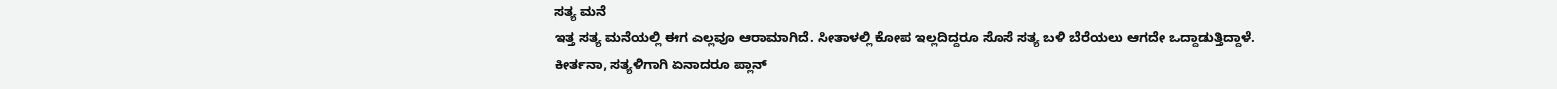ಸತ್ಯ ಮನೆ
ಇತ್ತ ಸತ್ಯ ಮನೆಯಲ್ಲಿ ಈಗ ಎಲ್ಲವೂ ಆರಾಮಾಗಿದೆ. ಸೀತಾಳಲ್ಲಿ ಕೋಪ ಇಲ್ಲದಿದ್ದರೂ ಸೊಸೆ ಸತ್ಯ ಬಳಿ ಬೆರೆಯಲು ಆಗದೇ ಒದ್ದಾಡುತ್ತಿದ್ದಾಳೆ. ಕೀರ್ತನಾ, ಸತ್ಯಳಿಗಾಗಿ ಏನಾದರೂ ಪ್ಲಾನ್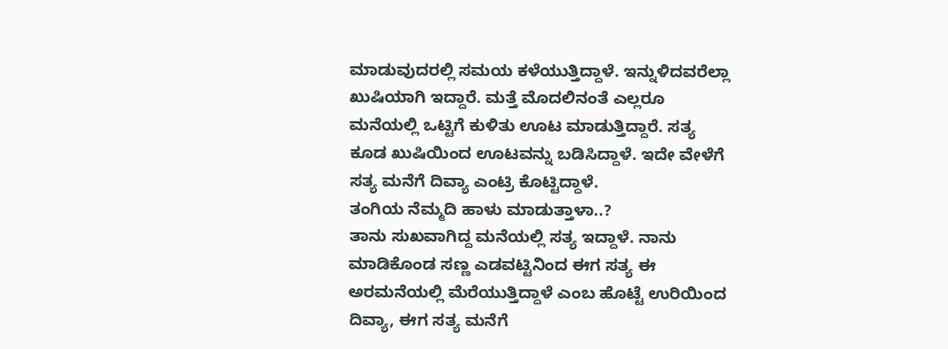ಮಾಡುವುದರಲ್ಲಿ ಸಮಯ ಕಳೆಯುತ್ತಿದ್ದಾಳೆ. ಇನ್ನುಳಿದವರೆಲ್ಲಾ ಖುಷಿಯಾಗಿ ಇದ್ದಾರೆ. ಮತ್ತೆ ಮೊದಲಿನಂತೆ ಎಲ್ಲರೂ ಮನೆಯಲ್ಲಿ ಒಟ್ಟಿಗೆ ಕುಳಿತು ಊಟ ಮಾಡುತ್ತಿದ್ದಾರೆ. ಸತ್ಯ ಕೂಡ ಖುಷಿಯಿಂದ ಊಟವನ್ನು ಬಡಿಸಿದ್ದಾಳೆ. ಇದೇ ವೇಳೆಗೆ ಸತ್ಯ ಮನೆಗೆ ದಿವ್ಯಾ ಎಂಟ್ರಿ ಕೊಟ್ಟಿದ್ದಾಳೆ.
ತಂಗಿಯ ನೆಮ್ಮದಿ ಹಾಳು ಮಾಡುತ್ತಾಳಾ..?
ತಾನು ಸುಖವಾಗಿದ್ದ ಮನೆಯಲ್ಲಿ ಸತ್ಯ ಇದ್ದಾಳೆ. ನಾನು ಮಾಡಿಕೊಂಡ ಸಣ್ಣ ಎಡವಟ್ಟಿನಿಂದ ಈಗ ಸತ್ಯ ಈ ಅರಮನೆಯಲ್ಲಿ ಮೆರೆಯುತ್ತಿದ್ದಾಳೆ ಎಂಬ ಹೊಟ್ಟೆ ಉರಿಯಿಂದ ದಿವ್ಯಾ, ಈಗ ಸತ್ಯ ಮನೆಗೆ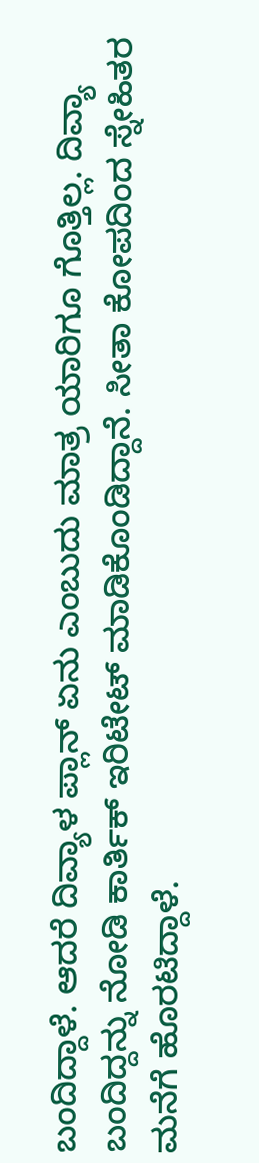ಬಂದಿದ್ದಾಳೆ. ಆದರೆ ದಿವ್ಯಾಳ ಪ್ಲಾನ್ ಏನು ಎಂಬುದು ಮಾತ್ರ ಯಾರಿಗೂ ಗೊತ್ತಿಲ್ಲ. ದಿವ್ಯಾ ಬಂದಿದ್ದನ್ನು ನೋಡಿ ಕಾರ್ತಿಕ್ ಇರಿಟೇಟ್ ಮಾಡಿಕೊಂಡಿದ್ದಾನೆ. ಸೀತಾ ಕೋಪದಿಂದ ಸ್ನೇಹಿತರ ಮನೆಗೆ ಹೊರಟಿದ್ದಾಳೆ.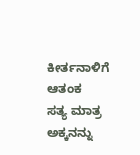ಕೀರ್ತನಾಳಿಗೆ ಆತಂಕ
ಸತ್ಯ ಮಾತ್ರ ಅಕ್ಕನನ್ನು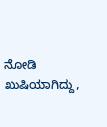ನೋಡಿ ಖುಷಿಯಾಗಿದ್ದು,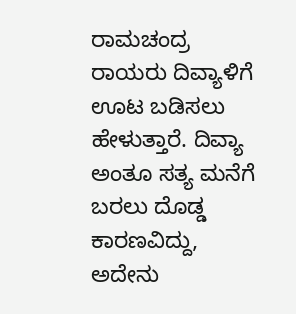ರಾಮಚಂದ್ರ ರಾಯರು ದಿವ್ಯಾಳಿಗೆ ಊಟ ಬಡಿಸಲು ಹೇಳುತ್ತಾರೆ. ದಿವ್ಯಾ ಅಂತೂ ಸತ್ಯ ಮನೆಗೆ ಬರಲು ದೊಡ್ಡ ಕಾರಣವಿದ್ದು, ಅದೇನು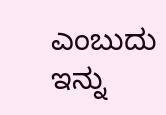ಎಂಬುದು ಇನ್ನು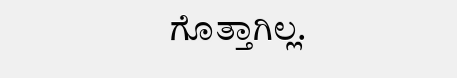ಗೊತ್ತಾಗಿಲ್ಲ.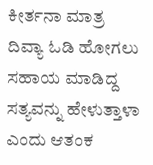ಕೀರ್ತನಾ ಮಾತ್ರ ದಿವ್ಯಾ ಓಡಿ ಹೋಗಲು ಸಹಾಯ ಮಾಡಿದ್ದ ಸತ್ಯವನ್ನು ಹೇಳುತ್ತಾಳಾ ಎಂದು ಆತಂಕ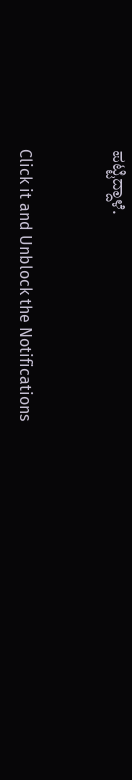ಪಟ್ಟಿದ್ದಾಳೆ.


Click it and Unblock the Notifications